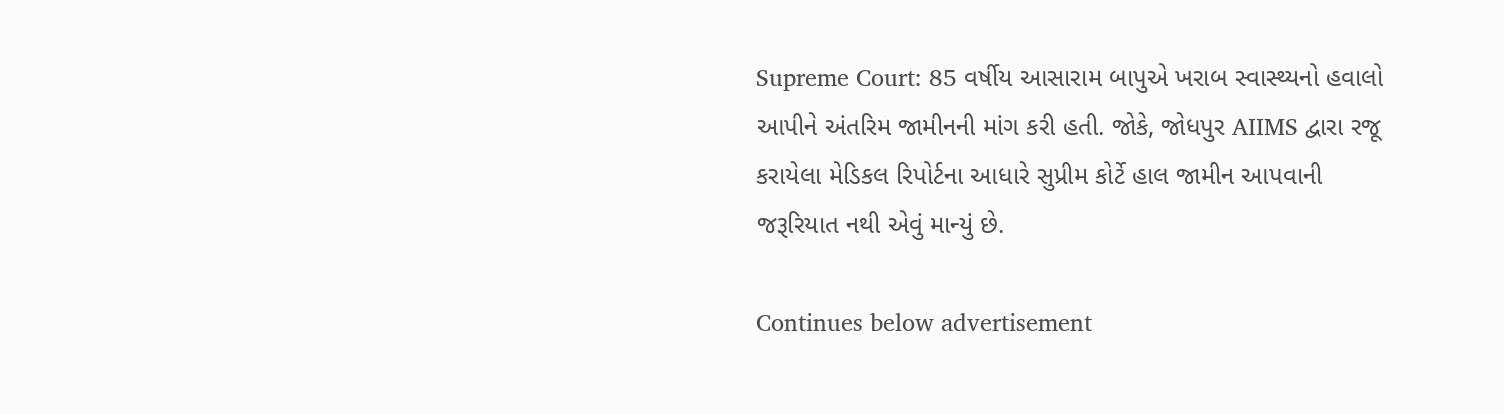Supreme Court: 85 વર્ષીય આસારામ બાપુએ ખરાબ સ્વાસ્થ્યનો હવાલો આપીને અંતરિમ જામીનની માંગ કરી હતી. જોકે, જોધપુર AIIMS દ્વારા રજૂ કરાયેલા મેડિકલ રિપોર્ટના આધારે સુપ્રીમ કોર્ટે હાલ જામીન આપવાની જરૂરિયાત નથી એવું માન્યું છે.

Continues below advertisement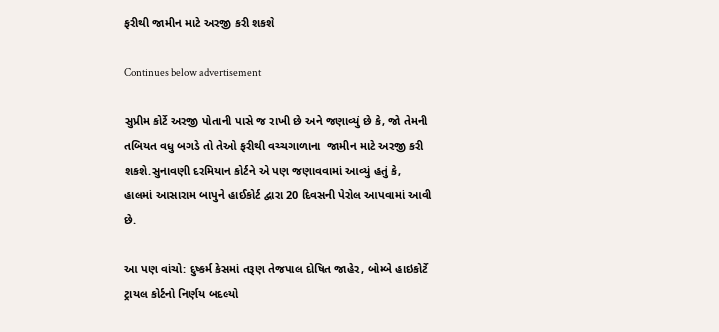ફરીથી જામીન માટે અરજી કરી શકશે

Continues below advertisement

સુપ્રીમ કોર્ટે અરજી પોતાની પાસે જ રાખી છે અને જણાવ્યું છે કે, જો તેમની તબિયત વધુ બગડે તો તેઓ ફરીથી વચ્ચગાળાના  જામીન માટે અરજી કરી શકશે.સુનાવણી દરમિયાન કોર્ટને એ પણ જણાવવામાં આવ્યું હતું કે, હાલમાં આસારામ બાપુને હાઈકોર્ટ દ્વારા 20 દિવસની પેરોલ આપવામાં આવી છે.

આ પણ વાંચો: દુષ્કર્મ કેસમાં તરૂણ તેજપાલ દોષિત જાહેર, બોમ્બે હાઇકોર્ટે ટ્રાયલ કોર્ટનો નિર્ણય બદલ્યો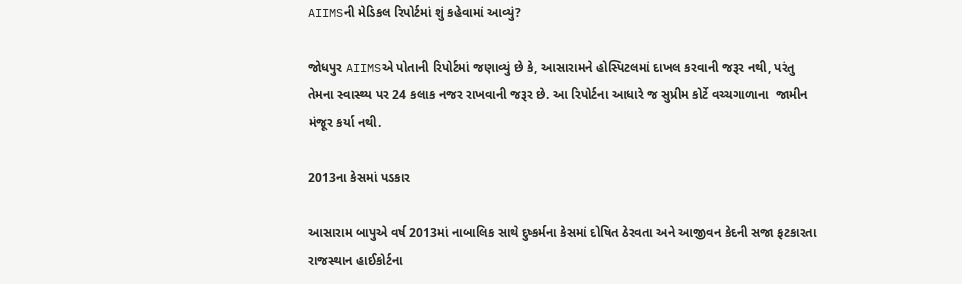AIIMSની મેડિકલ રિપોર્ટમાં શું કહેવામાં આવ્યું?

જોધપુર AIIMSએ પોતાની રિપોર્ટમાં જણાવ્યું છે કે, આસારામને હોસ્પિટલમાં દાખલ કરવાની જરૂર નથી, પરંતુ તેમના સ્વાસ્થ્ય પર 24 કલાક નજર રાખવાની જરૂર છે. આ રિપોર્ટના આધારે જ સુપ્રીમ કોર્ટે વચ્ચગાળાના  જામીન મંજૂર કર્યા નથી.

2013ના કેસમાં પડકાર

આસારામ બાપુએ વર્ષ 2013માં નાબાલિક સાથે દુષ્કર્મના કેસમાં દોષિત ઠેરવતા અને આજીવન કેદની સજા ફટકારતા રાજસ્થાન હાઈકોર્ટના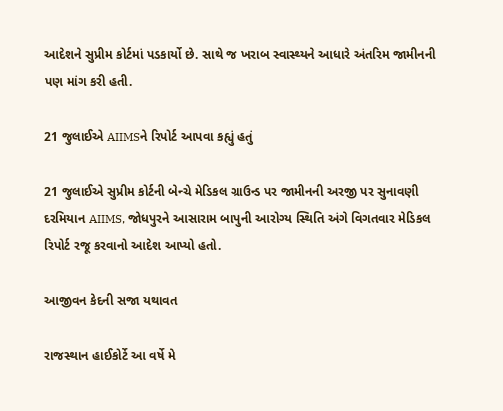આદેશને સુપ્રીમ કોર્ટમાં પડકાર્યો છે. સાથે જ ખરાબ સ્વાસ્થ્યને આધારે અંતરિમ જામીનની પણ માંગ કરી હતી.

21 જુલાઈએ AIIMSને રિપોર્ટ આપવા કહ્યું હતું

21 જુલાઈએ સુપ્રીમ કોર્ટની બેન્ચે મેડિકલ ગ્રાઉન્ડ પર જામીનની અરજી પર સુનાવણી દરમિયાન AIIMS, જોધપુરને આસારામ બાપુની આરોગ્ય સ્થિતિ અંગે વિગતવાર મેડિકલ રિપોર્ટ રજૂ કરવાનો આદેશ આપ્યો હતો.

આજીવન કેદની સજા યથાવત

રાજસ્થાન હાઈકોર્ટે આ વર્ષે મે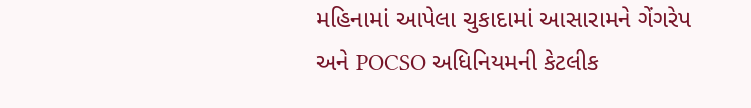મહિનામાં આપેલા ચુકાદામાં આસારામને ગેંગરેપ અને POCSO અધિનિયમની કેટલીક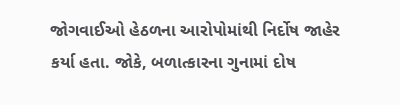જોગવાઈઓ હેઠળના આરોપોમાંથી નિર્દોષ જાહેર કર્યા હતા. જોકે, બળાત્કારના ગુનામાં દોષ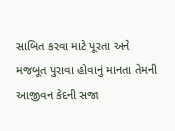સાબિત કરવા માટે પૂરતા અને મજબૂત પુરાવા હોવાનું માનતા તેમની આજીવન કેદની સજા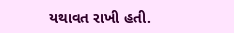યથાવત રાખી હતી.